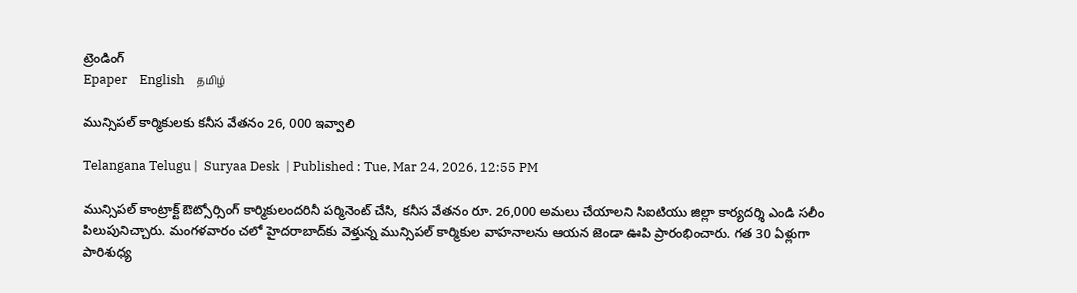ట్రెండింగ్
Epaper    English    தமிழ்

మున్సిపల్ కార్మికులకు కనీస వేతనం 26, 000 ఇవ్వాలి

Telangana Telugu |  Suryaa Desk  | Published : Tue, Mar 24, 2026, 12:55 PM

మున్సిపల్ కాంట్రాక్ట్ ఔట్సోర్సింగ్ కార్మికులందరినీ పర్మినెంట్ చేసి, కనీస వేతనం రూ. 26,000 అమలు చేయాలని సిఐటియు జిల్లా కార్యదర్శి ఎండి సలీం పిలుపునిచ్చారు. మంగళవారం చలో హైదరాబాద్‌కు వెళ్తున్న మున్సిపల్ కార్మికుల వాహనాలను ఆయన జెండా ఊపి ప్రారంభించారు. గత 30 ఏళ్లుగా పారిశుధ్య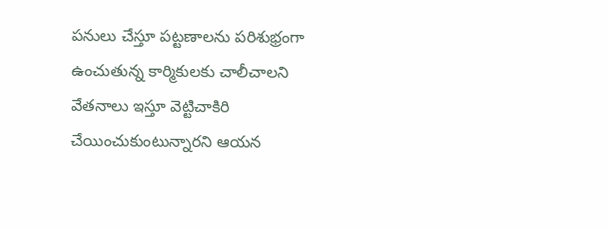పనులు చేస్తూ పట్టణాలను పరిశుభ్రంగా ఉంచుతున్న కార్మికులకు చాలీచాలని వేతనాలు ఇస్తూ వెట్టిచాకిరి చేయించుకుంటున్నారని ఆయన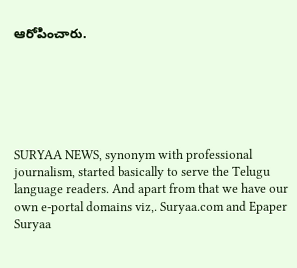ఆరోపించారు.






SURYAA NEWS, synonym with professional journalism, started basically to serve the Telugu language readers. And apart from that we have our own e-portal domains viz,. Suryaa.com and Epaper Suryaa